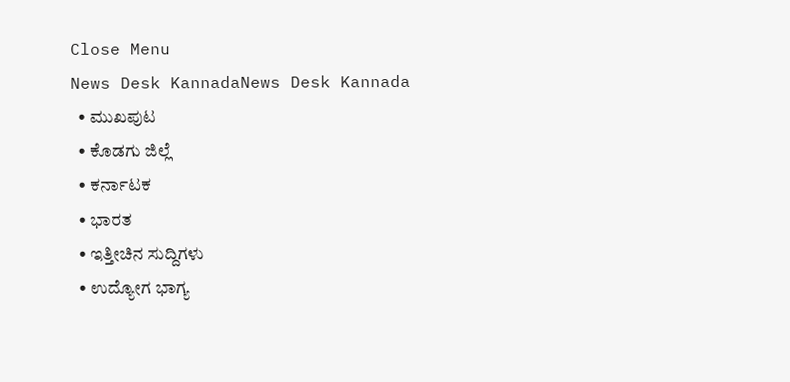Close Menu
News Desk KannadaNews Desk Kannada
  • ಮುಖಪುಟ
  • ಕೊಡಗು ಜಿಲ್ಲೆ
  • ಕರ್ನಾಟಕ
  • ಭಾರತ
  • ಇತ್ತೀಚಿನ ಸುದ್ದಿಗಳು
  • ಉದ್ಯೋಗ ಭಾಗ್ಯ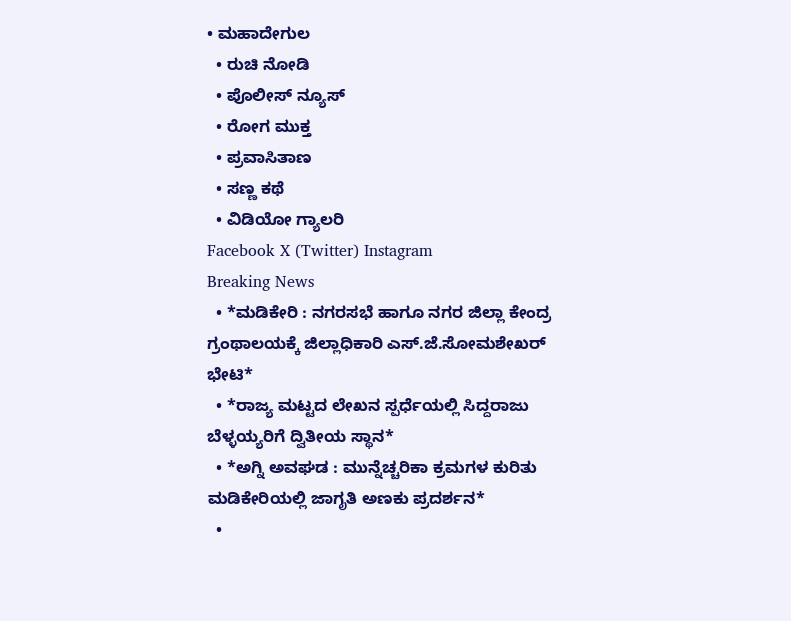• ಮಹಾದೇಗುಲ
  • ರುಚಿ ನೋಡಿ
  • ಪೊಲೀಸ್ ನ್ಯೂಸ್
  • ರೋಗ ಮುಕ್ತ
  • ಪ್ರವಾಸಿತಾಣ
  • ಸಣ್ಣ ಕಥೆ
  • ವಿಡಿಯೋ ಗ್ಯಾಲರಿ
Facebook X (Twitter) Instagram
Breaking News
  • *ಮಡಿಕೇರಿ : ನಗರಸಭೆ ಹಾಗೂ ನಗರ ಜಿಲ್ಲಾ ಕೇಂದ್ರ ಗ್ರಂಥಾಲಯಕ್ಕೆ ಜಿಲ್ಲಾಧಿಕಾರಿ ಎಸ್.ಜೆ.ಸೋಮಶೇಖರ್ ಭೇಟಿ*
  • *ರಾಜ್ಯ ಮಟ್ಟದ ಲೇಖನ ಸ್ಪರ್ಧೆಯಲ್ಲಿ ಸಿದ್ದರಾಜು ಬೆಳ್ಳಯ್ಯರಿಗೆ ದ್ವಿತೀಯ ಸ್ಥಾನ*
  • *ಅಗ್ನಿ ಅವಘಡ : ಮುನ್ನೆಚ್ಚರಿಕಾ ಕ್ರಮಗಳ ಕುರಿತು ಮಡಿಕೇರಿಯಲ್ಲಿ ಜಾಗೃತಿ ಅಣಕು ಪ್ರದರ್ಶನ*
  •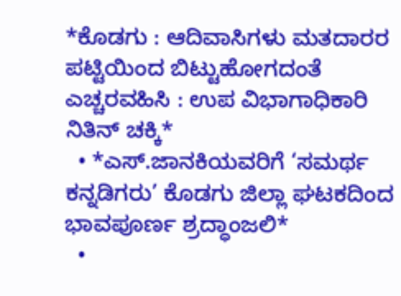*ಕೊಡಗು : ಆದಿವಾಸಿಗಳು ಮತದಾರರ ಪಟ್ಟಿಯಿಂದ ಬಿಟ್ಟುಹೋಗದಂತೆ ಎಚ್ಚರವಹಿಸಿ : ಉಪ ವಿಭಾಗಾಧಿಕಾರಿ ನಿತಿನ್ ಚಕ್ಕಿ*
  • *ಎಸ್.ಜಾನಕಿಯವರಿಗೆ ‘ಸಮರ್ಥ ಕನ್ನಡಿಗರು’ ಕೊಡಗು ಜಿಲ್ಲಾ ಘಟಕದಿಂದ ಭಾವಪೂರ್ಣ ಶ್ರದ್ಧಾಂಜಲಿ*
  •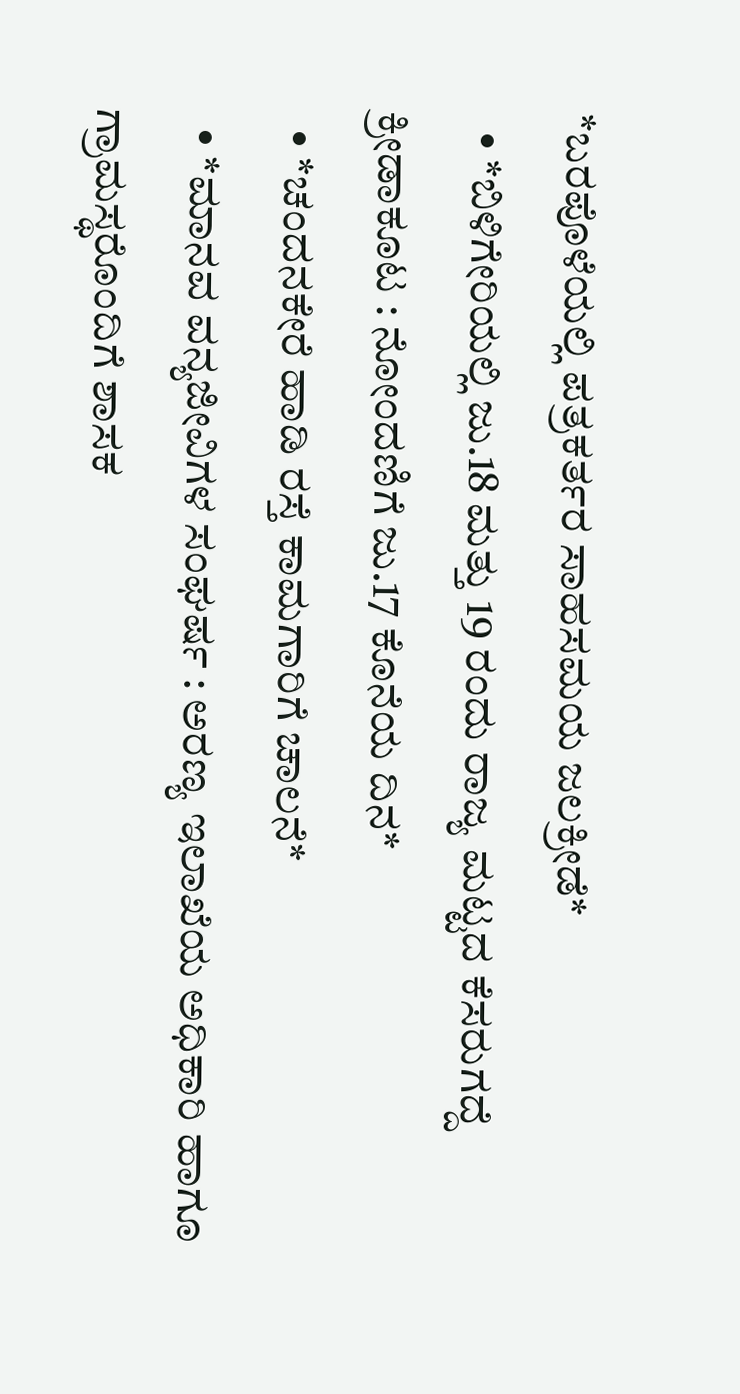*ಬರಪೊಳೆಯಲ್ಲಿ ಪತ್ರಕರ್ತರ ಸಾಹಸಮಯ ಜಲಕ್ರೀಡೆ*
  • *ಬಿಳಿಗೇರಿಯಲ್ಲಿ ಜು.18 ಮತ್ತು 19 ರಂದು ರಾಜ್ಯ ಮಟ್ಟದ ಕೆಸರುಗದ್ದೆ ಕ್ರೀಡಾಕೂಟ : ನೋಂದಣಿಗೆ ಜು.17 ಕೊನೆಯ ದಿನ*
  • *ಚಂದನಕೇರೆ ಹಾಡಿ ರಸ್ತೆ ಕಾಮಗಾರಿಗೆ ಚಾಲನೆ*
  • *ಮಾನವ ವನ್ಯಜೀವಿಗಳ ಸಂಘರ್ಷ : ಅರಣ್ಯ ಇಲಾಖೆಯ ಅಧಿಕಾರಿ ಹಾಗೂ ಗ್ರಾಮಸ್ಥರೊಂದಿಗೆ ಶಾಸಕ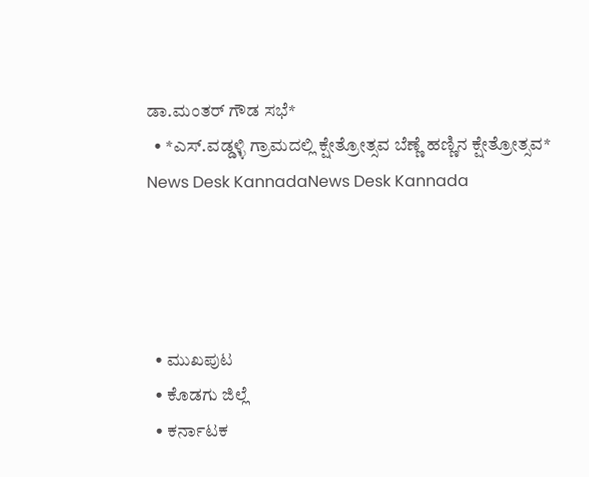ಡಾ.ಮಂತರ್ ಗೌಡ ಸಭೆ*
  • *ಎಸ್.ವಡ್ಡಳ್ಳಿ ಗ್ರಾಮದಲ್ಲಿ ಕ್ಷೇತ್ರೋತ್ಸವ ಬೆಣ್ಣೆ ಹಣ್ಣಿನ ಕ್ಷೇತ್ರೋತ್ಸವ*
News Desk KannadaNews Desk Kannada




  • ಮುಖಪುಟ
  • ಕೊಡಗು ಜಿಲ್ಲೆ
  • ಕರ್ನಾಟಕ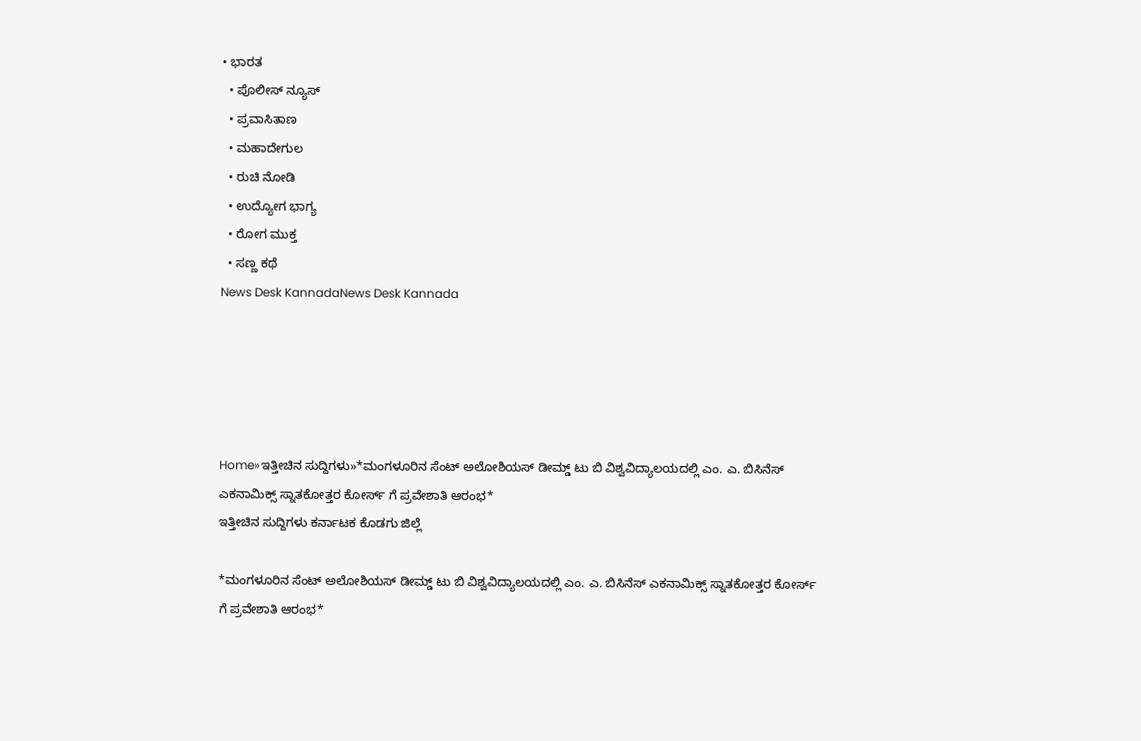• ಭಾರತ
  • ಪೊಲೀಸ್ ನ್ಯೂಸ್
  • ಪ್ರವಾಸಿತಾಣ
  • ಮಹಾದೇಗುಲ
  • ರುಚಿ ನೋಡಿ
  • ಉದ್ಯೋಗ ಭಾಗ್ಯ
  • ರೋಗ ಮುಕ್ತ
  • ಸಣ್ಣ ಕಥೆ
News Desk KannadaNews Desk Kannada





Home»ಇತ್ತೀಚಿನ ಸುದ್ದಿಗಳು»*ಮಂಗಳೂರಿನ ಸೆಂಟ್ ಅಲೋಶಿಯಸ್ ಡೀಮ್ಡ್ ಟು ಬಿ ವಿಶ್ವವಿದ್ಯಾಲಯದಲ್ಲಿ ಎಂ. ಎ. ಬಿಸಿನೆಸ್ ಎಕನಾಮಿಕ್ಸ್ ಸ್ನಾತಕೋತ್ತರ ಕೋರ್ಸ್ ಗೆ ಪ್ರವೇಶಾತಿ ಆರಂಭ*
ಇತ್ತೀಚಿನ ಸುದ್ದಿಗಳು ಕರ್ನಾಟಕ ಕೊಡಗು ಜಿಲ್ಲೆ

*ಮಂಗಳೂರಿನ ಸೆಂಟ್ ಅಲೋಶಿಯಸ್ ಡೀಮ್ಡ್ ಟು ಬಿ ವಿಶ್ವವಿದ್ಯಾಲಯದಲ್ಲಿ ಎಂ. ಎ. ಬಿಸಿನೆಸ್ ಎಕನಾಮಿಕ್ಸ್ ಸ್ನಾತಕೋತ್ತರ ಕೋರ್ಸ್ ಗೆ ಪ್ರವೇಶಾತಿ ಆರಂಭ*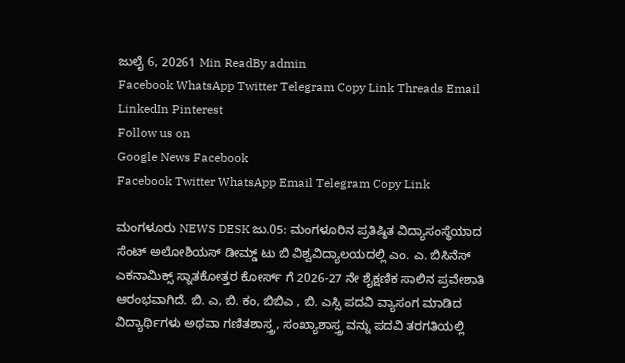ಜುಲೈ 6, 20261 Min ReadBy admin
Facebook WhatsApp Twitter Telegram Copy Link Threads Email LinkedIn Pinterest
Follow us on
Google News Facebook
Facebook Twitter WhatsApp Email Telegram Copy Link

ಮಂಗಳೂರು NEWS DESK ಜು.05: ಮಂಗಳೂರಿನ ಪ್ರತಿಷ್ಠಿತ ವಿದ್ಯಾಸಂಸ್ಥೆಯಾದ ಸೆಂಟ್ ಅಲೋಶಿಯಸ್ ಡೀಮ್ಡ್ ಟು ಬಿ ವಿಶ್ವವಿದ್ಯಾಲಯದಲ್ಲಿ ಎಂ. ಎ. ಬಿಸಿನೆಸ್ ಎಕನಾಮಿಕ್ಸ್ ಸ್ನಾತಕೋತ್ತರ ಕೋರ್ಸ್ ಗೆ 2026-27 ನೇ ಶೈಕ್ಷಣಿಕ ಸಾಲಿನ ಪ್ರವೇಶಾತಿ ಆರಂಭವಾಗಿದೆ. ಬಿ. ಎ, ಬಿ. ಕಂ, ಬಿಬಿಎ , ಬಿ. ಎಸ್ಸಿ ಪದವಿ ವ್ಯಾಸಂಗ ಮಾಡಿದ ವಿದ್ಯಾರ್ಥಿಗಳು ಅಥವಾ ಗಣಿತಶಾಸ್ತ್ರ, ಸಂಖ್ಯಾಶಾಸ್ತ್ರ ವನ್ನು ಪದವಿ ತರಗತಿಯಲ್ಲಿ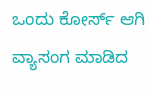ಒಂದು ಕೋರ್ಸ್ ಆಗಿ ವ್ಯಾಸಂಗ ಮಾಡಿದ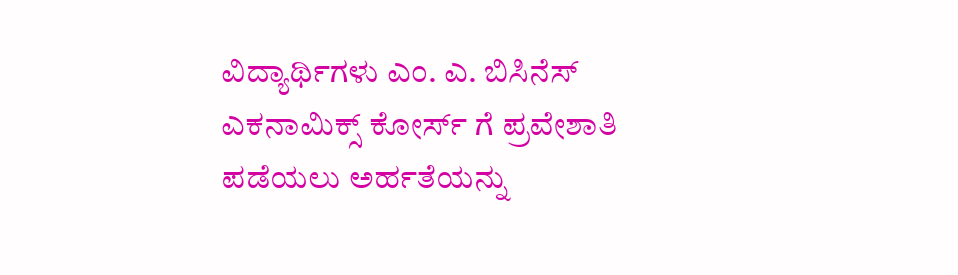ವಿದ್ಯಾರ್ಥಿಗಳು ಎಂ. ಎ. ಬಿಸಿನೆಸ್ ಎಕನಾಮಿಕ್ಸ್ ಕೋರ್ಸ್ ಗೆ ಪ್ರವೇಶಾತಿ ಪಡೆಯಲು ಅರ್ಹತೆಯನ್ನು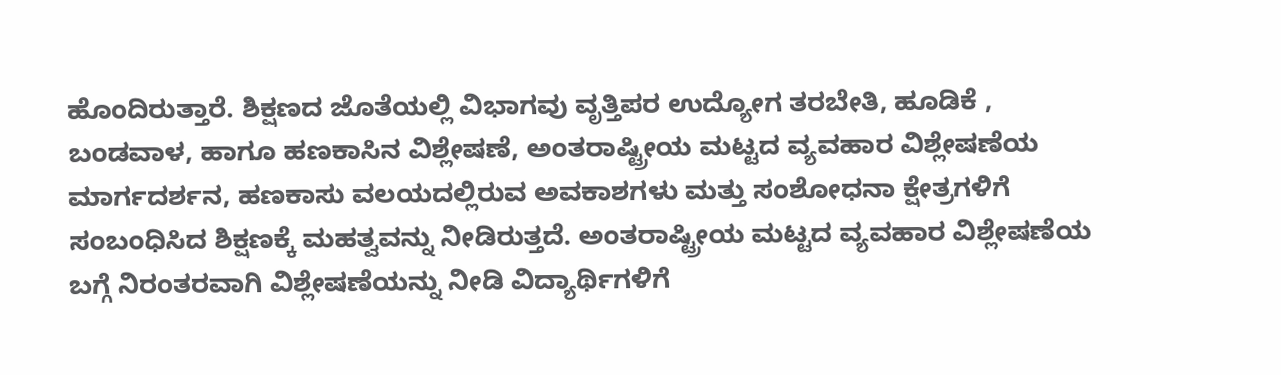ಹೊಂದಿರುತ್ತಾರೆ. ಶಿಕ್ಷಣದ ಜೊತೆಯಲ್ಲಿ ವಿಭಾಗವು ವೃತ್ತಿಪರ ಉದ್ಯೋಗ ತರಬೇತಿ, ಹೂಡಿಕೆ , ಬಂಡವಾಳ, ಹಾಗೂ ಹಣಕಾಸಿನ ವಿಶ್ಲೇಷಣೆ, ಅಂತರಾಷ್ಟ್ರೀಯ ಮಟ್ಟದ ವ್ಯವಹಾರ ವಿಶ್ಲೇಷಣೆಯ ಮಾರ್ಗದರ್ಶನ, ಹಣಕಾಸು ವಲಯದಲ್ಲಿರುವ ಅವಕಾಶಗಳು ಮತ್ತು ಸಂಶೋಧನಾ ಕ್ಷೇತ್ರಗಳಿಗೆ ಸಂಬಂಧಿಸಿದ ಶಿಕ್ಷಣಕ್ಕೆ ಮಹತ್ವವನ್ನು ನೀಡಿರುತ್ತದೆ. ಅಂತರಾಷ್ಟ್ರೀಯ ಮಟ್ಟದ ವ್ಯವಹಾರ ವಿಶ್ಲೇಷಣೆಯ ಬಗ್ಗೆ ನಿರಂತರವಾಗಿ ವಿಶ್ಲೇಷಣೆಯನ್ನು ನೀಡಿ ವಿದ್ಯಾರ್ಥಿಗಳಿಗೆ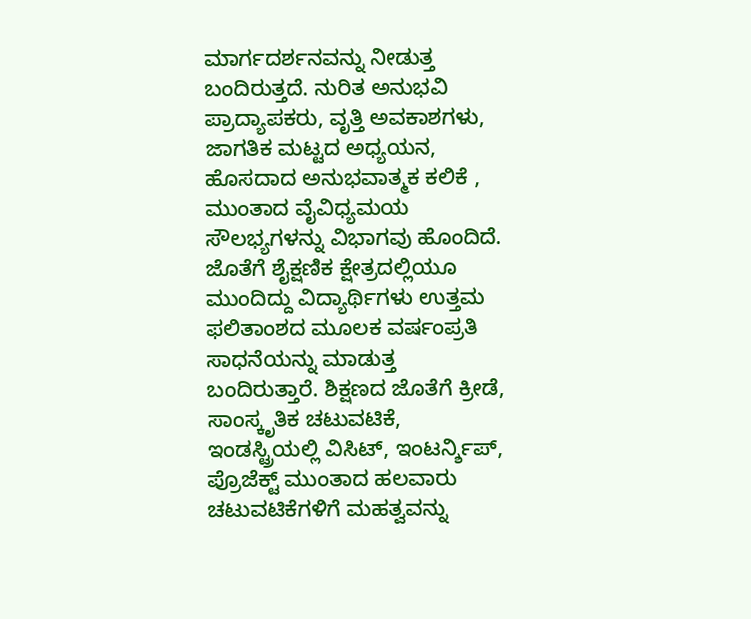ಮಾರ್ಗದರ್ಶನವನ್ನು ನೀಡುತ್ತ ಬಂದಿರುತ್ತದೆ. ನುರಿತ ಅನುಭವಿ ಪ್ರಾದ್ಯಾಪಕರು, ವೃತ್ತಿ ಅವಕಾಶಗಳು, ಜಾಗತಿಕ ಮಟ್ಟದ ಅಧ್ಯಯನ, ಹೊಸದಾದ ಅನುಭವಾತ್ಮಕ ಕಲಿಕೆ , ಮುಂತಾದ ವೈವಿಧ್ಯಮಯ ಸೌಲಭ್ಯಗಳನ್ನು ವಿಭಾಗವು ಹೊಂದಿದೆ. ಜೊತೆಗೆ ಶೈಕ್ಷಣಿಕ ಕ್ಷೇತ್ರದಲ್ಲಿಯೂ ಮುಂದಿದ್ದು ವಿದ್ಯಾರ್ಥಿಗಳು ಉತ್ತಮ ಫಲಿತಾಂಶದ ಮೂಲಕ ವರ್ಷಂಪ್ರತಿ ಸಾಧನೆಯನ್ನು ಮಾಡುತ್ತ ಬಂದಿರುತ್ತಾರೆ. ಶಿಕ್ಷಣದ ಜೊತೆಗೆ ಕ್ರೀಡೆ, ಸಾಂಸ್ಕೃತಿಕ ಚಟುವಟಿಕೆ, ಇಂಡಸ್ಟ್ರಿಯಲ್ಲಿ ವಿಸಿಟ್, ಇಂಟರ್ನ್ಶಿಪ್, ಪ್ರೊಜೆಕ್ಟ್ ಮುಂತಾದ ಹಲವಾರು ಚಟುವಟಿಕೆಗಳಿಗೆ ಮಹತ್ವವನ್ನು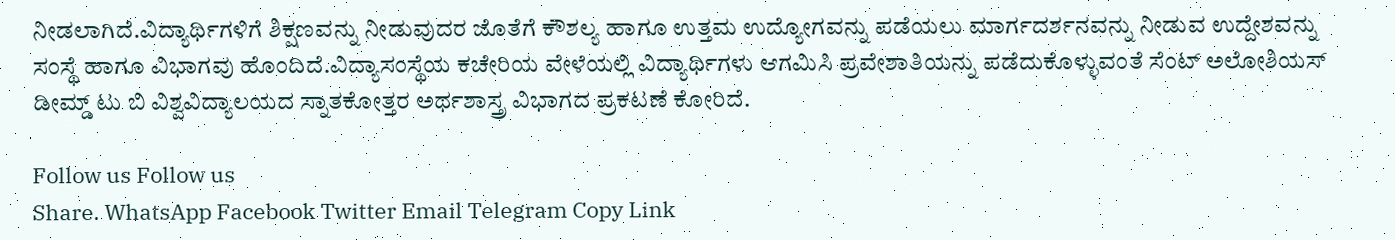ನೀಡಲಾಗಿದೆ.ವಿದ್ಯಾರ್ಥಿಗಳಿಗೆ ಶಿಕ್ಷಣವನ್ನು ನೀಡುವುದರ ಜೊತೆಗೆ ಕೌಶಲ್ಯ ಹಾಗೂ ಉತ್ತಮ ಉದ್ಯೋಗವನ್ನು ಪಡೆಯಲು ಮಾರ್ಗದರ್ಶನವನ್ನು ನೀಡುವ ಉದ್ದೇಶವನ್ನು ಸಂಸ್ಥೆ ಹಾಗೂ ವಿಭಾಗವು ಹೊಂದಿದೆ.ವಿದ್ಯಾಸಂಸ್ಥೆಯ ಕಚೇರಿಯ ವೇಳೆಯಲ್ಲಿ ವಿದ್ಯಾರ್ಥಿಗಳು ಆಗಮಿಸಿ ಪ್ರವೇಶಾತಿಯನ್ನು ಪಡೆದುಕೊಳ್ಳುವಂತೆ ಸೆಂಟ್ ಅಲೋಶಿಯಸ್ ಡೀಮ್ಡ್ ಟು ಬಿ ವಿಶ್ವವಿದ್ಯಾಲಯದ ಸ್ನಾತಕೋತ್ತರ ಅರ್ಥಶಾಸ್ತ್ರ ವಿಭಾಗದ ಪ್ರಕಟಣೆ ಕೋರಿದೆ.

Follow us Follow us
Share. WhatsApp Facebook Twitter Email Telegram Copy Link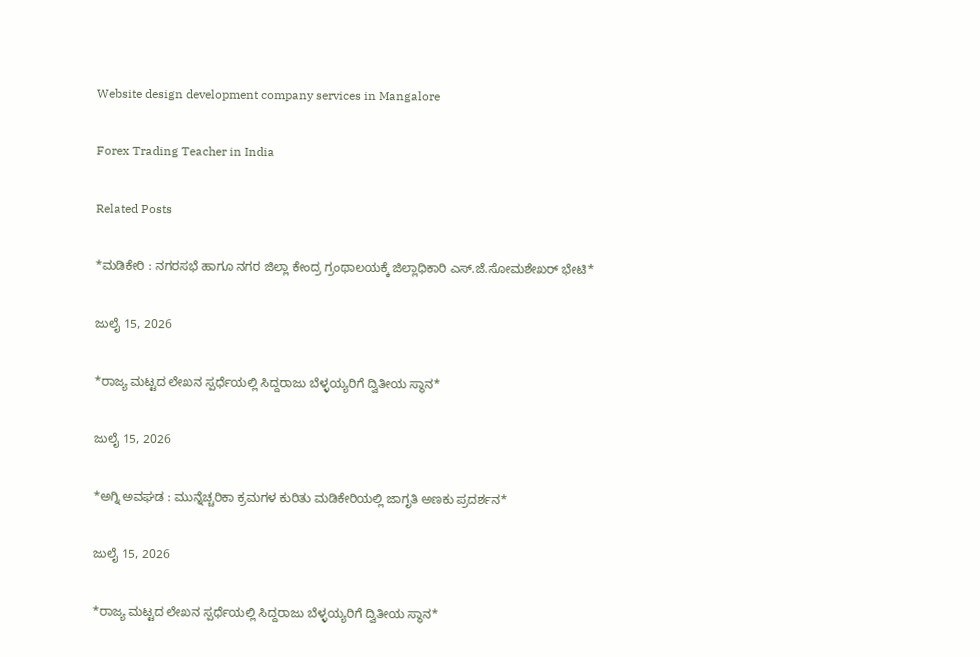Website design development company services in Mangalore

Forex Trading Teacher in India

Related Posts

*ಮಡಿಕೇರಿ : ನಗರಸಭೆ ಹಾಗೂ ನಗರ ಜಿಲ್ಲಾ ಕೇಂದ್ರ ಗ್ರಂಥಾಲಯಕ್ಕೆ ಜಿಲ್ಲಾಧಿಕಾರಿ ಎಸ್.ಜೆ.ಸೋಮಶೇಖರ್ ಭೇಟಿ*

ಜುಲೈ 15, 2026

*ರಾಜ್ಯ ಮಟ್ಟದ ಲೇಖನ ಸ್ಪರ್ಧೆಯಲ್ಲಿ ಸಿದ್ದರಾಜು ಬೆಳ್ಳಯ್ಯರಿಗೆ ದ್ವಿತೀಯ ಸ್ಥಾನ*

ಜುಲೈ 15, 2026

*ಅಗ್ನಿ ಅವಘಡ : ಮುನ್ನೆಚ್ಚರಿಕಾ ಕ್ರಮಗಳ ಕುರಿತು ಮಡಿಕೇರಿಯಲ್ಲಿ ಜಾಗೃತಿ ಅಣಕು ಪ್ರದರ್ಶನ*

ಜುಲೈ 15, 2026

*ರಾಜ್ಯ ಮಟ್ಟದ ಲೇಖನ ಸ್ಪರ್ಧೆಯಲ್ಲಿ ಸಿದ್ದರಾಜು ಬೆಳ್ಳಯ್ಯರಿಗೆ ದ್ವಿತೀಯ ಸ್ಥಾನ*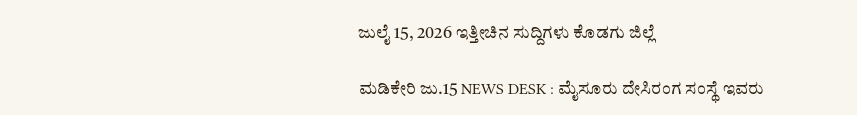ಜುಲೈ 15, 2026 ಇತ್ತೀಚಿನ ಸುದ್ದಿಗಳು ಕೊಡಗು ಜಿಲ್ಲೆ

ಮಡಿಕೇರಿ ಜು.15 NEWS DESK : ಮೈಸೂರು ದೇಸಿರಂಗ ಸಂಸ್ಥೆ ಇವರು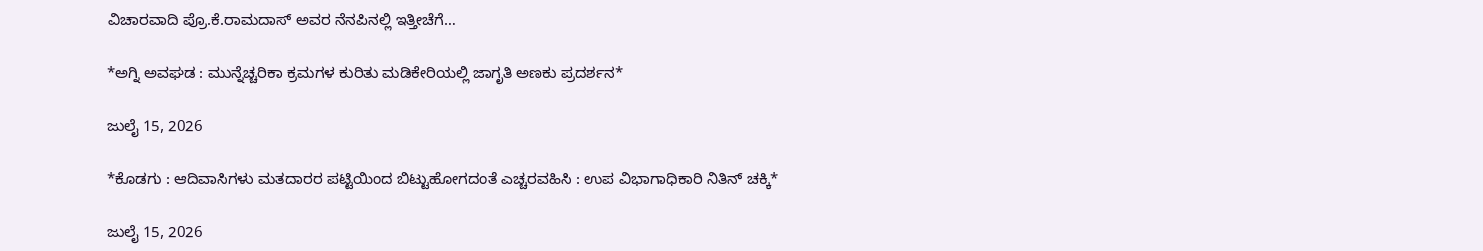ವಿಚಾರವಾದಿ ಪ್ರೊ.ಕೆ.ರಾಮದಾಸ್ ಅವರ ನೆನಪಿನಲ್ಲಿ ಇತ್ತೀಚೆಗೆ…

*ಅಗ್ನಿ ಅವಘಡ : ಮುನ್ನೆಚ್ಚರಿಕಾ ಕ್ರಮಗಳ ಕುರಿತು ಮಡಿಕೇರಿಯಲ್ಲಿ ಜಾಗೃತಿ ಅಣಕು ಪ್ರದರ್ಶನ*

ಜುಲೈ 15, 2026

*ಕೊಡಗು : ಆದಿವಾಸಿಗಳು ಮತದಾರರ ಪಟ್ಟಿಯಿಂದ ಬಿಟ್ಟುಹೋಗದಂತೆ ಎಚ್ಚರವಹಿಸಿ : ಉಪ ವಿಭಾಗಾಧಿಕಾರಿ ನಿತಿನ್ ಚಕ್ಕಿ*

ಜುಲೈ 15, 2026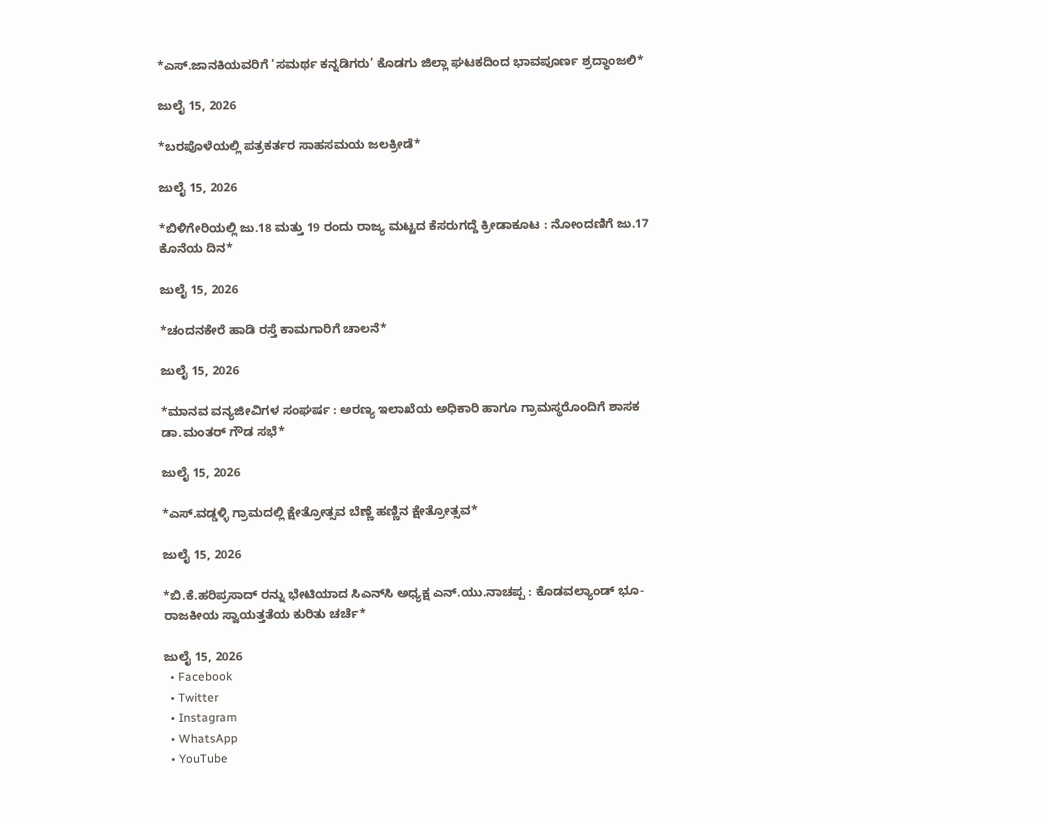*ಎಸ್.ಜಾನಕಿಯವರಿಗೆ ‘ಸಮರ್ಥ ಕನ್ನಡಿಗರು’ ಕೊಡಗು ಜಿಲ್ಲಾ ಘಟಕದಿಂದ ಭಾವಪೂರ್ಣ ಶ್ರದ್ಧಾಂಜಲಿ*

ಜುಲೈ 15, 2026

*ಬರಪೊಳೆಯಲ್ಲಿ ಪತ್ರಕರ್ತರ ಸಾಹಸಮಯ ಜಲಕ್ರೀಡೆ*

ಜುಲೈ 15, 2026

*ಬಿಳಿಗೇರಿಯಲ್ಲಿ ಜು.18 ಮತ್ತು 19 ರಂದು ರಾಜ್ಯ ಮಟ್ಟದ ಕೆಸರುಗದ್ದೆ ಕ್ರೀಡಾಕೂಟ : ನೋಂದಣಿಗೆ ಜು.17 ಕೊನೆಯ ದಿನ*

ಜುಲೈ 15, 2026

*ಚಂದನಕೇರೆ ಹಾಡಿ ರಸ್ತೆ ಕಾಮಗಾರಿಗೆ ಚಾಲನೆ*

ಜುಲೈ 15, 2026

*ಮಾನವ ವನ್ಯಜೀವಿಗಳ ಸಂಘರ್ಷ : ಅರಣ್ಯ ಇಲಾಖೆಯ ಅಧಿಕಾರಿ ಹಾಗೂ ಗ್ರಾಮಸ್ಥರೊಂದಿಗೆ ಶಾಸಕ ಡಾ.ಮಂತರ್ ಗೌಡ ಸಭೆ*

ಜುಲೈ 15, 2026

*ಎಸ್.ವಡ್ಡಳ್ಳಿ ಗ್ರಾಮದಲ್ಲಿ ಕ್ಷೇತ್ರೋತ್ಸವ ಬೆಣ್ಣೆ ಹಣ್ಣಿನ ಕ್ಷೇತ್ರೋತ್ಸವ*

ಜುಲೈ 15, 2026

*ಬಿ.ಕೆ.ಹರಿಪ್ರಸಾದ್ ರನ್ನು ಭೇಟಿಯಾದ ಸಿಎನ್‌ಸಿ ಅಧ್ಯಕ್ಷ ಎನ್.ಯು.ನಾಚಪ್ಪ : ಕೊಡವಲ್ಯಾಂಡ್ ಭೂ-ರಾಜಕೀಯ ಸ್ವಾಯತ್ತತೆಯ ಕುರಿತು ಚರ್ಚೆ*

ಜುಲೈ 15, 2026
  • Facebook
  • Twitter
  • Instagram
  • WhatsApp
  • YouTube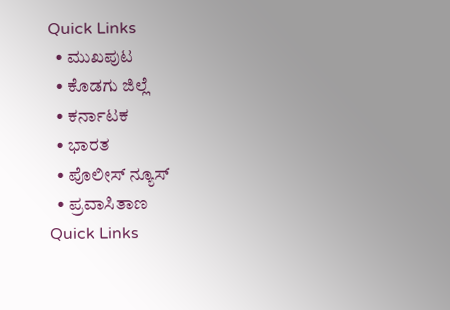Quick Links
  • ಮುಖಪುಟ
  • ಕೊಡಗು ಜಿಲ್ಲೆ
  • ಕರ್ನಾಟಕ
  • ಭಾರತ
  • ಪೊಲೀಸ್ ನ್ಯೂಸ್
  • ಪ್ರವಾಸಿತಾಣ
Quick Links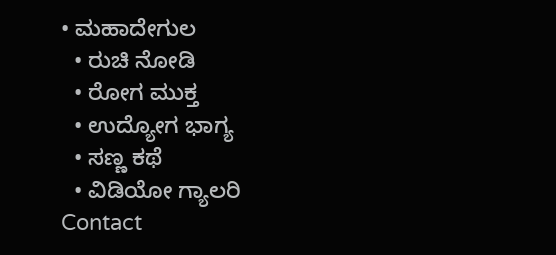• ಮಹಾದೇಗುಲ
  • ರುಚಿ ನೋಡಿ
  • ರೋಗ ಮುಕ್ತ
  • ಉದ್ಯೋಗ ಭಾಗ್ಯ
  • ಸಣ್ಣ ಕಥೆ
  • ವಿಡಿಯೋ ಗ್ಯಾಲರಿ
Contact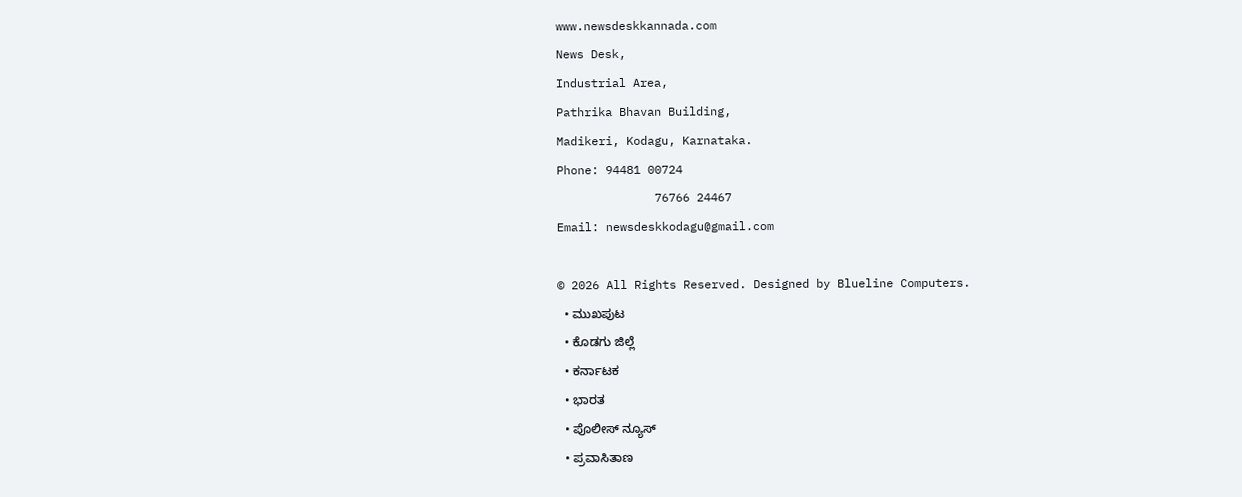www.newsdeskkannada.com
News Desk,
Industrial Area,
Pathrika Bhavan Building,
Madikeri, Kodagu, Karnataka.
Phone: 94481 00724
              76766 24467
Email: newsdeskkodagu@gmail.com

© 2026 All Rights Reserved. Designed by Blueline Computers.
  • ಮುಖಪುಟ
  • ಕೊಡಗು ಜಿಲ್ಲೆ
  • ಕರ್ನಾಟಕ
  • ಭಾರತ
  • ಪೊಲೀಸ್ ನ್ಯೂಸ್
  • ಪ್ರವಾಸಿತಾಣ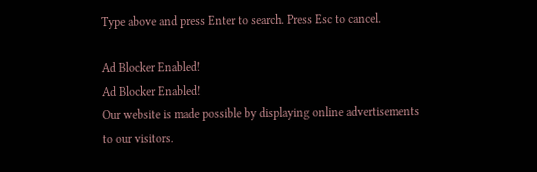Type above and press Enter to search. Press Esc to cancel.

Ad Blocker Enabled!
Ad Blocker Enabled!
Our website is made possible by displaying online advertisements to our visitors.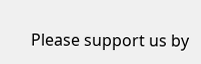Please support us by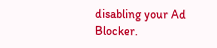disabling your Ad Blocker.